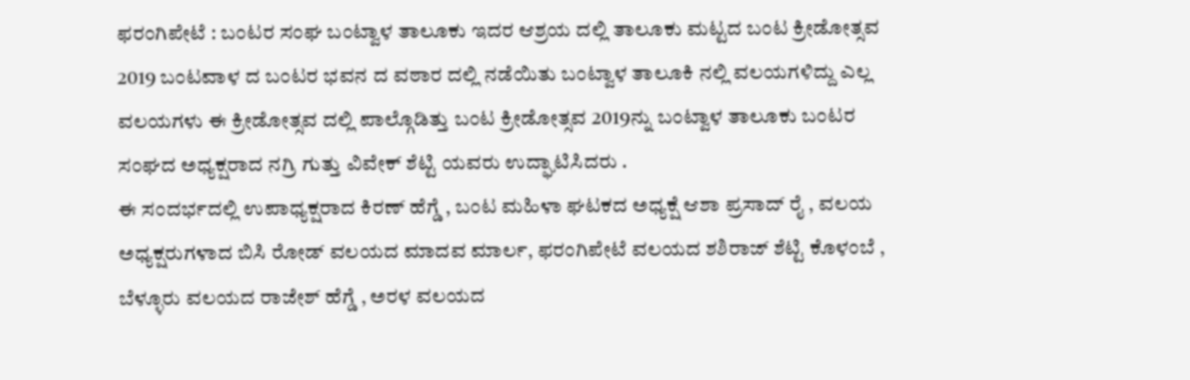ಫರಂಗಿಪೇಟೆ : ಬಂಟರ ಸಂಘ ಬಂಟ್ವಾಳ ತಾಲೂಕು ಇದರ ಆಶ್ರಯ ದಲ್ಲಿ ತಾಲೂಕು ಮಟ್ಟದ ಬಂಟ ಕ್ರೀಡೋತ್ಸವ 2019 ಬಂಟವಾಳ ದ ಬಂಟರ ಭವನ ದ ವಠಾರ ದಲ್ಲಿ ನಡೆಯಿತು ಬಂಟ್ವಾಳ ತಾಲೂಕಿ ನಲ್ಲಿ ವಲಯಗಳಿದ್ದು ಎಲ್ಲ ವಲಯಗಳು ಈ ಕ್ರೀಡೋತ್ಸವ ದಲ್ಲಿ ಪಾಲ್ಗೊಡಿತ್ತು ಬಂಟ ಕ್ರೀಡೋತ್ಸವ 2019ನ್ನು ಬಂಟ್ವಾಳ ತಾಲೂಕು ಬಂಟರ ಸಂಘದ ಅಧ್ಯಕ್ಷರಾದ ನಗ್ರಿ ಗುತ್ತು ವಿವೇಕ್ ಶೆಟ್ಟಿ ಯವರು ಉದ್ಘಾಟಿಸಿದರು .
ಈ ಸಂದರ್ಭದಲ್ಲಿ ಉಪಾಧ್ಯಕ್ಷರಾದ ಕಿರಣ್ ಹೆಗ್ಡೆ , ಬಂಟ ಮಹಿಳಾ ಘಟಕದ ಅಧ್ಯಕ್ಷೆ ಆಶಾ ಪ್ರಸಾದ್ ರೈ , ವಲಯ ಅಧ್ಯಕ್ಷರುಗಳಾದ ಬಿಸಿ ರೋಡ್ ವಲಯದ ಮಾದವ ಮಾರ್ಲ, ಫರಂಗಿಪೇಟೆ ವಲಯದ ಶಶಿರಾಜ್ ಶೆಟ್ಟಿ ಕೊಳಂಬೆ , ಬೆಳ್ಳೂರು ವಲಯದ ರಾಜೇಶ್ ಹೆಗ್ಡೆ , ಅರಳ ವಲಯದ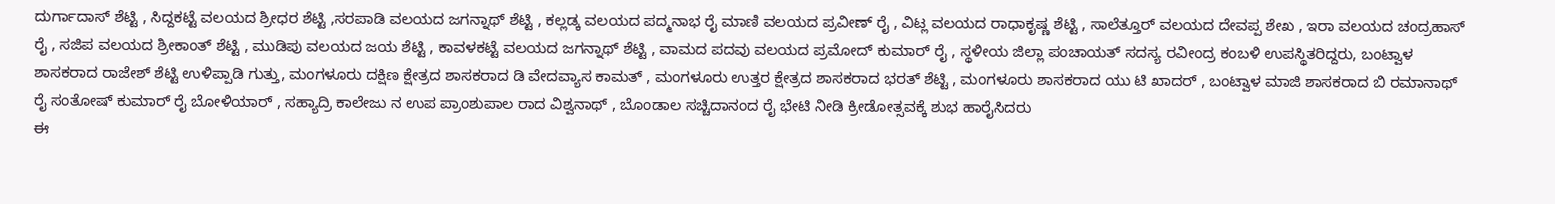ದುರ್ಗಾದಾಸ್ ಶೆಟ್ಟಿ , ಸಿದ್ದಕಟ್ಟೆ ವಲಯದ ಶ್ರೀಧರ ಶೆಟ್ಟಿ ,ಸರಪಾಡಿ ವಲಯದ ಜಗನ್ನಾಥ್ ಶೆಟ್ಟಿ , ಕಲ್ಲಡ್ಕ ವಲಯದ ಪದ್ಮನಾಭ ರೈ ಮಾಣಿ ವಲಯದ ಪ್ರವೀಣ್ ರೈ , ವಿಟ್ಲ ವಲಯದ ರಾಧಾಕೃಷ್ಣ ಶೆಟ್ಟಿ , ಸಾಲೆತ್ತೂರ್ ವಲಯದ ದೇವಪ್ಪ ಶೇಖ , ಇರಾ ವಲಯದ ಚಂದ್ರಹಾಸ್ ರೈ , ಸಜಿಪ ವಲಯದ ಶ್ರೀಕಾಂತ್ ಶೆಟ್ಟಿ , ಮುಡಿಪು ವಲಯದ ಜಯ ಶೆಟ್ಟಿ , ಕಾವಳಕಟ್ಟೆ ವಲಯದ ಜಗನ್ನಾಥ್ ಶೆಟ್ಟಿ , ವಾಮದ ಪದವು ವಲಯದ ಪ್ರಮೋದ್ ಕುಮಾರ್ ರೈ , ಸ್ಥಳೀಯ ಜಿಲ್ಲಾ ಪಂಚಾಯತ್ ಸದಸ್ಯ ರವೀಂದ್ರ ಕಂಬಳಿ ಉಪಸ್ಥಿತರಿದ್ದರು, ಬಂಟ್ವಾಳ ಶಾಸಕರಾದ ರಾಜೇಶ್ ಶೆಟ್ಟಿ ಉಳಿಪ್ಪಾಡಿ ಗುತ್ತು, ಮಂಗಳೂರು ದಕ್ಷಿಣ ಕ್ಷೇತ್ರದ ಶಾಸಕರಾದ ಡಿ ವೇದವ್ಯಾಸ ಕಾಮತ್ , ಮಂಗಳೂರು ಉತ್ತರ ಕ್ಷೇತ್ರದ ಶಾಸಕರಾದ ಭರತ್ ಶೆಟ್ಟಿ , ಮಂಗಳೂರು ಶಾಸಕರಾದ ಯು ಟಿ ಖಾದರ್ , ಬಂಟ್ವಾಳ ಮಾಜಿ ಶಾಸಕರಾದ ಬಿ ರಮಾನಾಥ್ ರೈ ಸಂತೋಷ್ ಕುಮಾರ್ ರೈ ಬೋಳಿಯಾರ್ , ಸಹ್ಯಾದ್ರಿ ಕಾಲೇಜು ನ ಉಪ ಪ್ರಾಂಶುಪಾಲ ರಾದ ವಿಶ್ವನಾಥ್ , ಬೊಂಡಾಲ ಸಚ್ಚಿದಾನಂದ ರೈ ಭೇಟಿ ನೀಡಿ ಕ್ರೀಡೋತ್ಸವಕ್ಕೆ ಶುಭ ಹಾರೈಸಿದರು
ಈ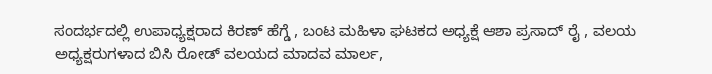ಸಂದರ್ಭದಲ್ಲಿ ಉಪಾಧ್ಯಕ್ಷರಾದ ಕಿರಣ್ ಹೆಗ್ಡೆ , ಬಂಟ ಮಹಿಳಾ ಘಟಕದ ಅಧ್ಯಕ್ಷೆ ಆಶಾ ಪ್ರಸಾದ್ ರೈ , ವಲಯ ಅಧ್ಯಕ್ಷರುಗಳಾದ ಬಿಸಿ ರೋಡ್ ವಲಯದ ಮಾದವ ಮಾರ್ಲ,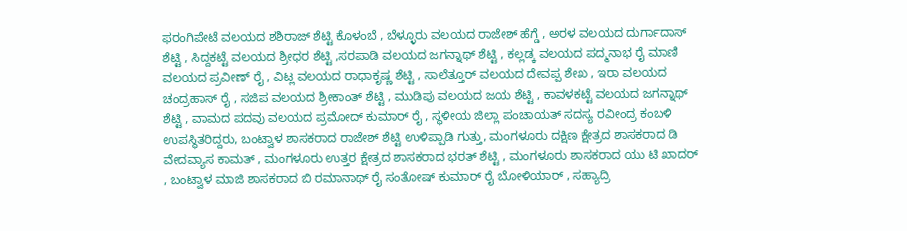ಫರಂಗಿಪೇಟೆ ವಲಯದ ಶಶಿರಾಜ್ ಶೆಟ್ಟಿ ಕೊಳಂಬೆ , ಬೆಳ್ಳೂರು ವಲಯದ ರಾಜೇಶ್ ಹೆಗ್ಡೆ , ಅರಳ ವಲಯದ ದುರ್ಗಾದಾಸ್ ಶೆಟ್ಟಿ , ಸಿದ್ದಕಟ್ಟೆ ವಲಯದ ಶ್ರೀಧರ ಶೆಟ್ಟಿ ,ಸರಪಾಡಿ ವಲಯದ ಜಗನ್ನಾಥ್ ಶೆಟ್ಟಿ , ಕಲ್ಲಡ್ಕ ವಲಯದ ಪದ್ಮನಾಭ ರೈ ಮಾಣಿ ವಲಯದ ಪ್ರವೀಣ್ ರೈ , ವಿಟ್ಲ ವಲಯದ ರಾಧಾಕೃಷ್ಣ ಶೆಟ್ಟಿ , ಸಾಲೆತ್ತೂರ್ ವಲಯದ ದೇವಪ್ಪ ಶೇಖ , ಇರಾ ವಲಯದ ಚಂದ್ರಹಾಸ್ ರೈ , ಸಜಿಪ ವಲಯದ ಶ್ರೀಕಾಂತ್ ಶೆಟ್ಟಿ , ಮುಡಿಪು ವಲಯದ ಜಯ ಶೆಟ್ಟಿ , ಕಾವಳಕಟ್ಟೆ ವಲಯದ ಜಗನ್ನಾಥ್ ಶೆಟ್ಟಿ , ವಾಮದ ಪದವು ವಲಯದ ಪ್ರಮೋದ್ ಕುಮಾರ್ ರೈ , ಸ್ಥಳೀಯ ಜಿಲ್ಲಾ ಪಂಚಾಯತ್ ಸದಸ್ಯ ರವೀಂದ್ರ ಕಂಬಳಿ ಉಪಸ್ಥಿತರಿದ್ದರು, ಬಂಟ್ವಾಳ ಶಾಸಕರಾದ ರಾಜೇಶ್ ಶೆಟ್ಟಿ ಉಳಿಪ್ಪಾಡಿ ಗುತ್ತು, ಮಂಗಳೂರು ದಕ್ಷಿಣ ಕ್ಷೇತ್ರದ ಶಾಸಕರಾದ ಡಿ ವೇದವ್ಯಾಸ ಕಾಮತ್ , ಮಂಗಳೂರು ಉತ್ತರ ಕ್ಷೇತ್ರದ ಶಾಸಕರಾದ ಭರತ್ ಶೆಟ್ಟಿ , ಮಂಗಳೂರು ಶಾಸಕರಾದ ಯು ಟಿ ಖಾದರ್ , ಬಂಟ್ವಾಳ ಮಾಜಿ ಶಾಸಕರಾದ ಬಿ ರಮಾನಾಥ್ ರೈ ಸಂತೋಷ್ ಕುಮಾರ್ ರೈ ಬೋಳಿಯಾರ್ , ಸಹ್ಯಾದ್ರಿ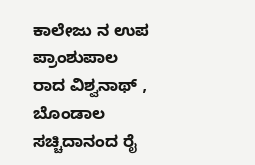ಕಾಲೇಜು ನ ಉಪ ಪ್ರಾಂಶುಪಾಲ ರಾದ ವಿಶ್ವನಾಥ್ , ಬೊಂಡಾಲ ಸಚ್ಚಿದಾನಂದ ರೈ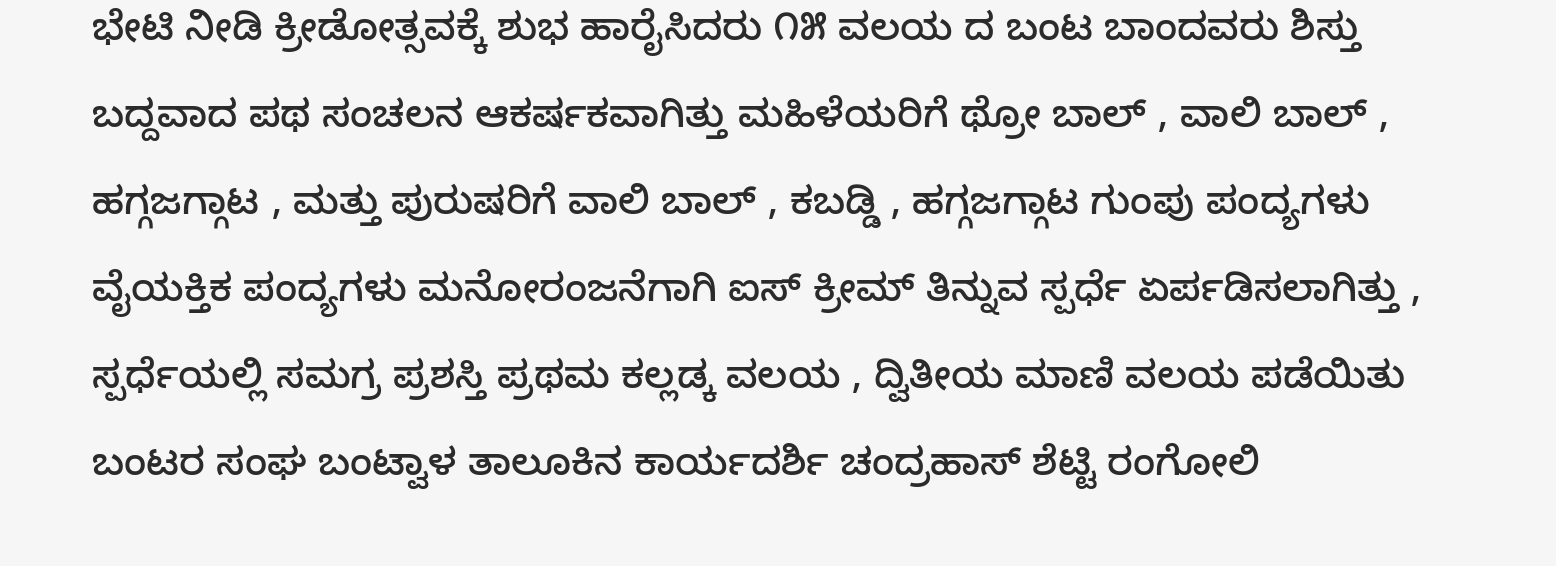ಭೇಟಿ ನೀಡಿ ಕ್ರೀಡೋತ್ಸವಕ್ಕೆ ಶುಭ ಹಾರೈಸಿದರು ೧೫ ವಲಯ ದ ಬಂಟ ಬಾಂದವರು ಶಿಸ್ತು ಬದ್ದವಾದ ಪಥ ಸಂಚಲನ ಆಕರ್ಷಕವಾಗಿತ್ತು ಮಹಿಳೆಯರಿಗೆ ಥ್ರೋ ಬಾಲ್ , ವಾಲಿ ಬಾಲ್ , ಹಗ್ಗಜಗ್ಗಾಟ , ಮತ್ತು ಪುರುಷರಿಗೆ ವಾಲಿ ಬಾಲ್ , ಕಬಡ್ಡಿ , ಹಗ್ಗಜಗ್ಗಾಟ ಗುಂಪು ಪಂದ್ಯಗಳು ವೈಯಕ್ತಿಕ ಪಂದ್ಯಗಳು ಮನೋರಂಜನೆಗಾಗಿ ಐಸ್ ಕ್ರೀಮ್ ತಿನ್ನುವ ಸ್ಪರ್ಧೆ ಏರ್ಪಡಿಸಲಾಗಿತ್ತು , ಸ್ಪರ್ಧೆಯಲ್ಲಿ ಸಮಗ್ರ ಪ್ರಶಸ್ತಿ ಪ್ರಥಮ ಕಲ್ಲಡ್ಕ ವಲಯ , ದ್ವಿತೀಯ ಮಾಣಿ ವಲಯ ಪಡೆಯಿತು
ಬಂಟರ ಸಂಘ ಬಂಟ್ವಾಳ ತಾಲೂಕಿನ ಕಾರ್ಯದರ್ಶಿ ಚಂದ್ರಹಾಸ್ ಶೆಟ್ಟಿ ರಂಗೋಲಿ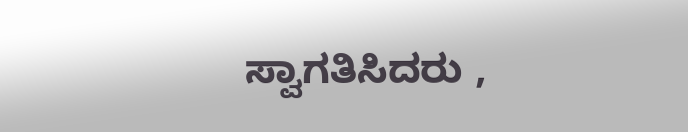ಸ್ವಾಗತಿಸಿದರು ,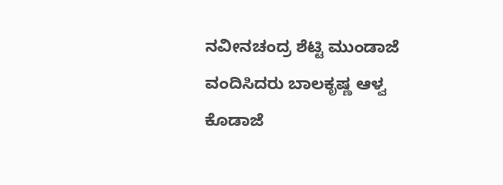ನವೀನಚಂದ್ರ ಶೆಟ್ಟಿ ಮುಂಡಾಜೆ ವಂದಿಸಿದರು ಬಾಲಕೃಷ್ಣ ಆಳ್ವ ಕೊಡಾಜೆ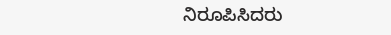ನಿರೂಪಿಸಿದರು